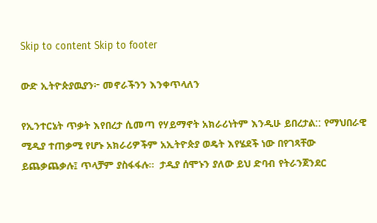Skip to content Skip to footer

ውድ ኢትዮጵያዉያን፦ መኖራችንን እንቀጥላለን

የኢንተርኔት ጥቃት እየበረታ ሲመጣ የሃይማኖት አክራሪነትም እንዲሁ ይበረታል:: የማህበራዊ ሚዲያ ተጠቃሚ የሆኑ አክራሪዎችም አኢትዮጵያ ወዴት እየሄደች ነው በየገጻቸው ይጨቃጨቃሉ፤ ጥላቻም ያስፋፋሉ።  ታዲያ ሰሞኑን ያለው ይህ ድባብ የትራንጀንደር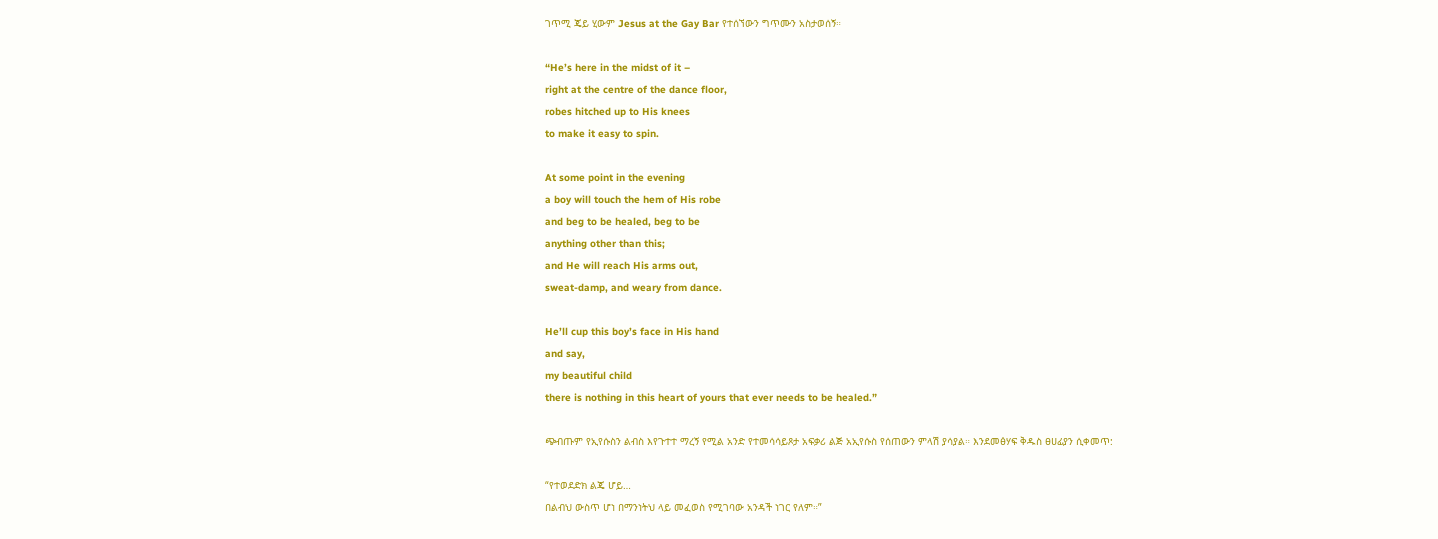ገጥሚ ጄይ ሂውም Jesus at the Gay Bar የተሰኘውን ግጥሙን አስታወሰኝ።

“He’s here in the midst of it –
right at the centre of the dance floor,
robes hitched up to His knees
to make it easy to spin.

At some point in the evening
a boy will touch the hem of His robe
and beg to be healed, beg to be
anything other than this;
and He will reach His arms out,
sweat-damp, and weary from dance.

He’ll cup this boy’s face in His hand
and say,
my beautiful child
there is nothing in this heart of yours that ever needs to be healed.”

ጭብጡም የኢየሱስን ልብስ እየጉተተ ማረኝ የሚል አንድ የተመሳሳይጾታ አፍቃሪ ልጅ አኢየሱስ የሰጠውን ምላሽ ያሳያል። እንደመፅሃፍ ቅዱስ ፀሀፊያን ሲቀመጥ:

“የተወደድክ ልጄ ሆይ…
በልብህ ውስጥ ሆነ በማንነትህ ላይ መፈወስ የሚገባው አንዳች ነገር የለም።”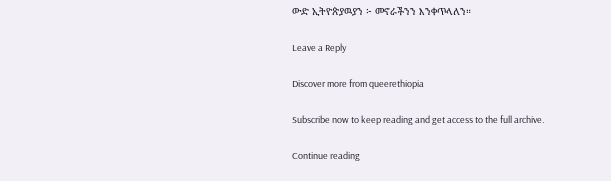ውድ ኢትዮጵያዉያን ፦ መኖራችንን እንቀጥላለን።

Leave a Reply

Discover more from queerethiopia

Subscribe now to keep reading and get access to the full archive.

Continue reading